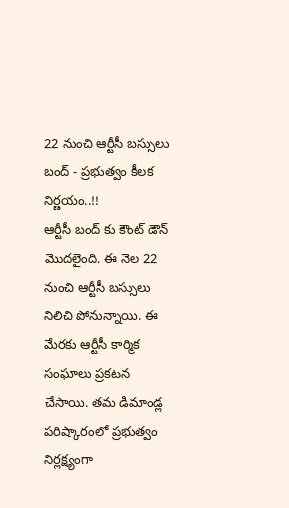22 నుంచి ఆర్టీసీ బస్సులు బంద్ - ప్రభుత్వం కీలక నిర్ణయం..!!
ఆర్టీసీ బంద్ కు కౌంట్ డౌన్ మొదలైంది. ఈ నెల 22 నుంచి ఆర్టీసీ బస్సులు నిలిచి పోనున్నాయి. ఈ మేరకు ఆర్టీసీ కార్మిక సంఘాలు ప్రకటన చేసాయి. తమ డిమాండ్ల పరిష్కారంలో ప్రభుత్వం నిర్లక్ష్యంగా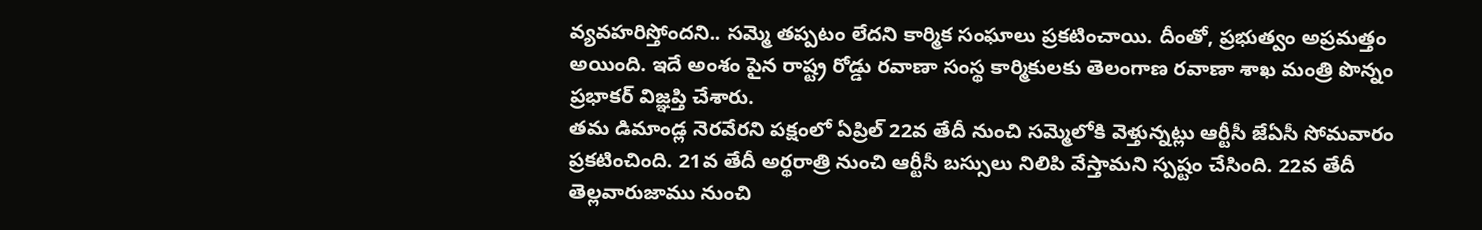వ్యవహరిస్తోందని.. సమ్మె తప్పటం లేదని కార్మిక సంఘాలు ప్రకటించాయి. దీంతో, ప్రభుత్వం అప్రమత్తం అయింది. ఇదే అంశం పైన రాష్ట్ర రోడ్డు రవాణా సంస్థ కార్మికులకు తెలంగాణ రవాణా శాఖ మంత్రి పొన్నం ప్రభాకర్ విజ్ఞప్తి చేశారు.
తమ డిమాండ్ల నెరవేరని పక్షంలో ఏప్రిల్ 22వ తేదీ నుంచి సమ్మెలోకి వెళ్తున్నట్లు ఆర్టీసీ జేఏసీ సోమవారం ప్రకటించింది. 21వ తేదీ అర్థరాత్రి నుంచి ఆర్టీసీ బస్సులు నిలిపి వేస్తామని స్పష్టం చేసింది. 22వ తేదీ తెల్లవారుజాము నుంచి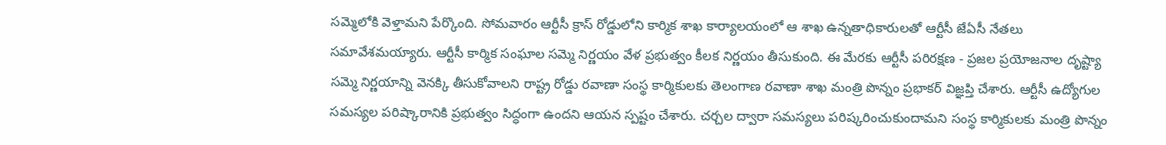సమ్మెలోకి వెళ్తామని పేర్కొంది. సోమవారం ఆర్టీసీ క్రాస్ రోడ్డులోని కార్మిక శాఖ కార్యాలయంలో ఆ శాఖ ఉన్నతాధికారులతో ఆర్టీసీ జేఏసీ నేతలు సమావేశమయ్యారు. ఆర్టీసీ కార్మిక సంఘాల సమ్మె నిర్ణయం వేళ ప్రభుత్వం కీలక నిర్ణయం తీసుకుంది. ఈ మేరకు ఆర్టీసీ పరిరక్షణ - ప్రజల ప్రయోజనాల దృష్ట్యా సమ్మె నిర్ణయాన్ని వెనక్కి తీసుకోవాలని రాష్ట్ర రోడ్డు రవాణా సంస్థ కార్మికులకు తెలంగాణ రవాణా శాఖ మంత్రి పొన్నం ప్రభాకర్ విజ్ఞప్తి చేశారు. ఆర్టీసీ ఉద్యోగుల సమస్యల పరిష్కారానికి ప్రభుత్వం సిద్ధంగా ఉందని ఆయన స్పష్టం చేశారు. చర్చల ద్వారా సమస్యలు పరిష్కరించుకుందామని సంస్థ కార్మికులకు మంత్రి పొన్నం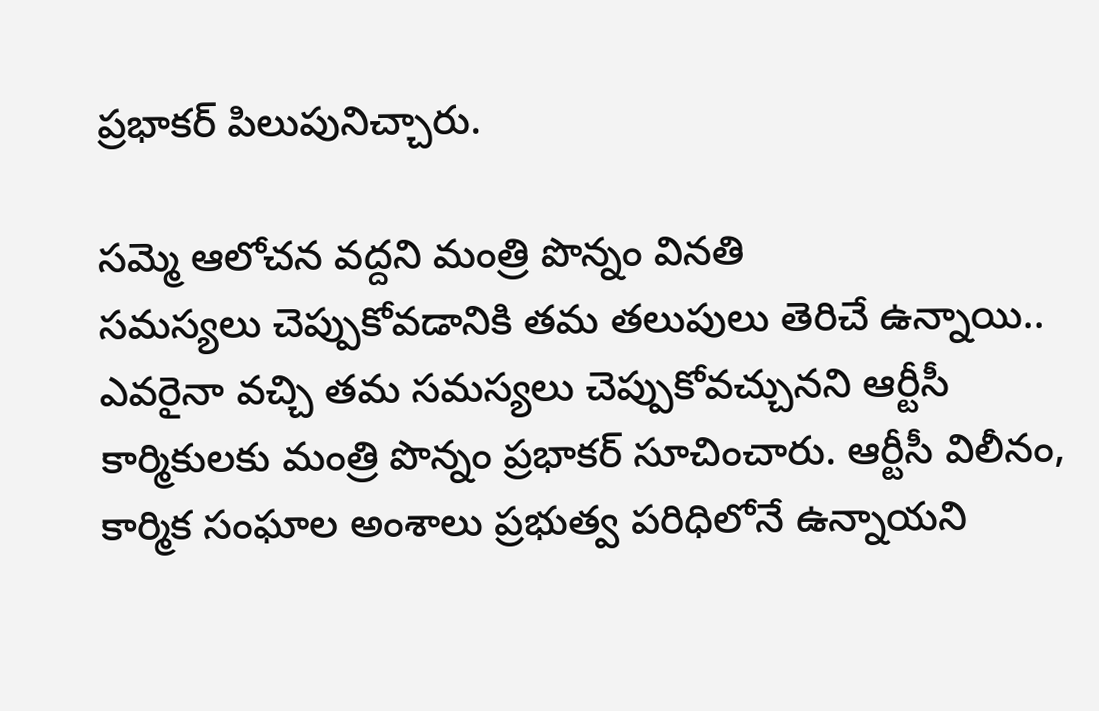ప్రభాకర్ పిలుపునిచ్చారు.

సమ్మె ఆలోచన వద్దని మంత్రి పొన్నం వినతి
సమస్యలు చెప్పుకోవడానికి తమ తలుపులు తెరిచే ఉన్నాయి.. ఎవరైనా వచ్చి తమ సమస్యలు చెప్పుకోవచ్చునని ఆర్టీసీ కార్మికులకు మంత్రి పొన్నం ప్రభాకర్ సూచించారు. ఆర్టీసీ విలీనం, కార్మిక సంఘాల అంశాలు ప్రభుత్వ పరిధిలోనే ఉన్నాయని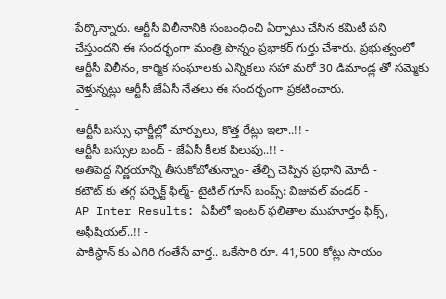పేర్కొన్నారు. ఆర్టీసీ విలీనానికి సంబంధించి ఏర్పాటు చేసిన కమిటీ పని చేస్తుందని ఈ సందర్భంగా మంత్రి పొన్నం ప్రభాకర్ గుర్తు చేశారు. ప్రభుత్వంలో ఆర్టీసీ విలీనం, కార్మిక సంఘాలకు ఎన్నికలు సహా మరో 30 డిమాండ్ల తో సమ్మెకు వెళ్తున్నట్లు ఆర్టీసీ జేఏసీ నేతలు ఈ సందర్భంగా ప్రకటించారు.
-
ఆర్టీసీ బస్సు ఛార్జీల్లో మార్పులు, కొత్త రేట్లు ఇలా..!! -
ఆర్టీసీ బస్సుల బంద్ - జేఏసీ కీలక పిలుపు..!! -
అతిపెద్ద నిర్ణయాన్ని తీసుకోబోతున్నాం- తేల్చి చెప్పిన ప్రధాని మోదీ -
కటౌట్ కు తగ్గ పర్ఫెక్ట్ ఫిల్మ్- టైటిల్ గూస్ బంప్స్: విజువల్ వండర్ -
AP Inter Results: ఏపీలో ఇంటర్ ఫలితాల ముహూర్తం ఫిక్స్, అఫీషియల్..!! -
పాకిస్థాన్ కు ఎగిరి గంతేసే వార్త.. ఒకేసారి రూ. 41,500 కోట్లు సాయం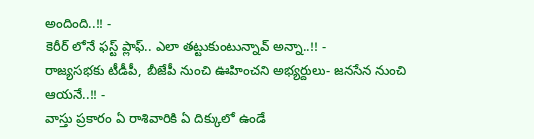అందింది..!! -
కెరీర్ లోనే ఫస్ట్ ప్లాఫ్.. ఎలా తట్టుకుంటున్నావ్ అన్నా..!! -
రాజ్యసభకు టీడీపీ, బీజేపీ నుంచి ఊహించని అభ్యర్దులు- జనసేన నుంచి ఆయనే..!! -
వాస్తు ప్రకారం ఏ రాశివారికి ఏ దిక్కులో ఉండే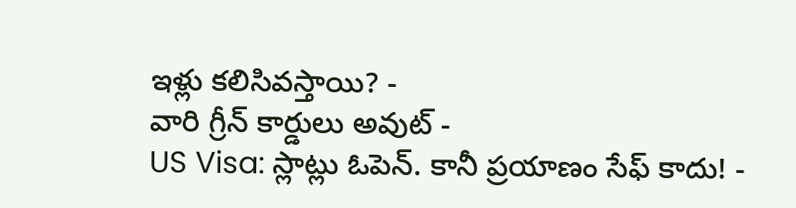ఇళ్లు కలిసివస్తాయి? -
వారి గ్రీన్ కార్డులు అవుట్ -
US Visa: స్లాట్లు ఓపెన్. కానీ ప్రయాణం సేఫ్ కాదు! -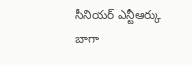సీనియర్ ఎన్టీఆర్కు బాగా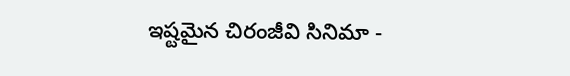ఇష్టమైన చిరంజీవి సినిమా -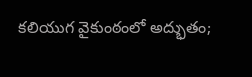కలియుగ వైకుంఠంలో అద్భుతం;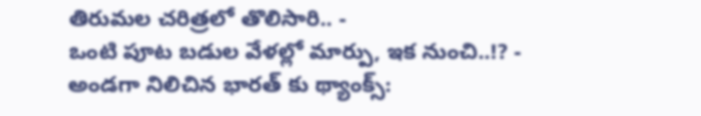తిరుమల చరిత్రలో తొలిసారి.. -
ఒంటి పూట బడుల వేళల్లో మార్పు, ఇక నుంచి..!? -
అండగా నిలిచిన భారత్ కు థ్యాంక్స్: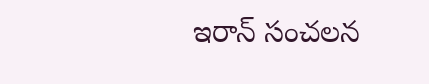ఇరాన్ సంచలన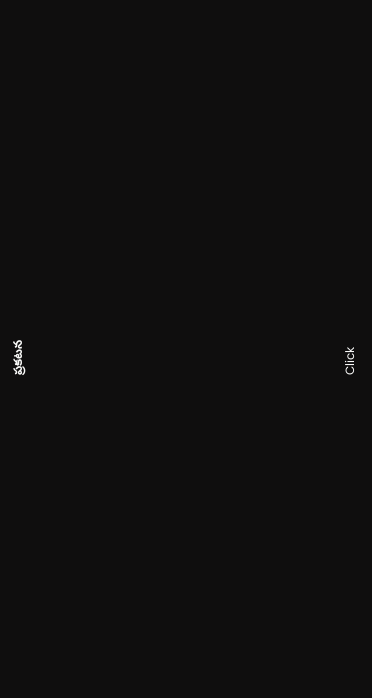ప్రకటన












Click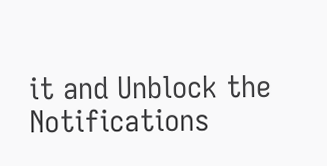it and Unblock the Notifications